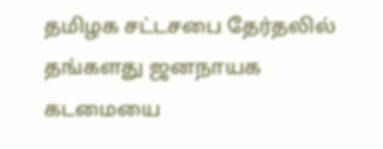தமிழக சட்டசபை தேர்தலில் தங்களது ஜனநாயக கடமையை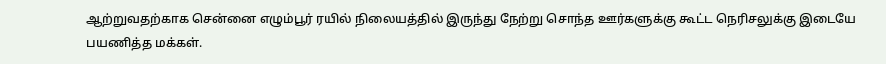ஆற்றுவதற்காக சென்னை எழும்பூர் ரயில் நிலையத்தில் இருந்து நேற்று சொந்த ஊர்களுக்கு கூட்ட நெரிசலுக்கு இடையே பயணித்த மக்கள்.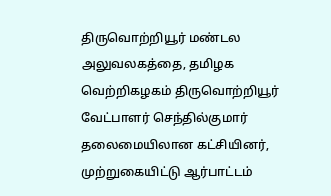திருவொற்றியூர் மண்டல அலுவலகத்தை, தமிழக வெற்றிகழகம் திருவொற்றியூர் வேட்பாளர் செந்தில்குமார் தலைமையிலான கட்சியினர், முற்றுகையிட்டு ஆர்பாட்டம்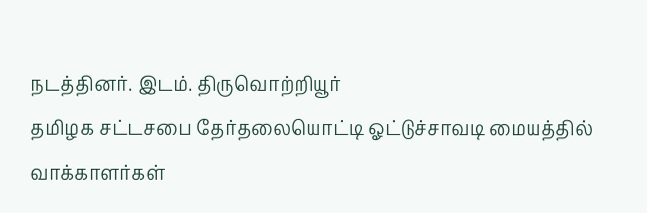நடத்தினர். இடம். திருவொற்றியூர்
தமிழக சட்டசபை தேர்தலையொட்டி ஓட்டுச்சாவடி மையத்தில் வாக்காளர்கள்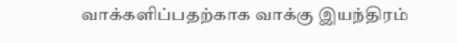வாக்களிப்பதற்காக வாக்கு இயந்திரம்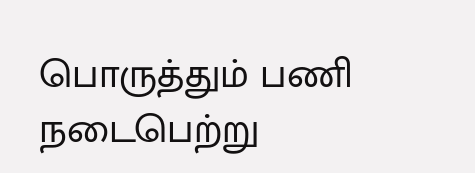பொருத்தும் பணி நடைபெற்று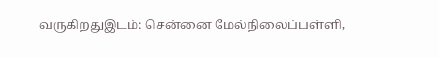வருகிறதுஇடம்: சென்னை மேல்நிலைப்பள்ளி,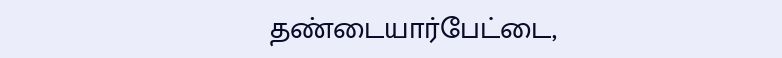தண்டையார்பேட்டை,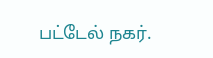பட்டேல் நகர்.